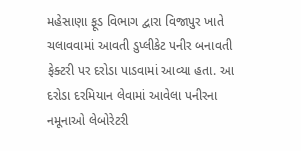મહેસાણા ફૂડ વિભાગ દ્વારા વિજાપુર ખાતે ચલાવવામાં આવતી ડુપ્લીકેટ પનીર બનાવતી ફેક્ટરી પર દરોડા પાડવામાં આવ્યા હતા. આ દરોડા દરમિયાન લેવામાં આવેલા પનીરના નમૂનાઓ લેબોરેટરી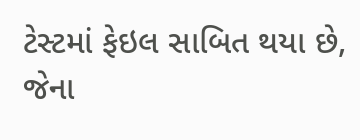ટેસ્ટમાં ફેઇલ સાબિત થયા છે, જેના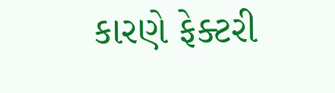કારણે ફેક્ટરી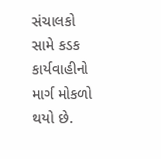સંચાલકો સામે કડક કાર્યવાહીનો માર્ગ મોકળો થયો છે.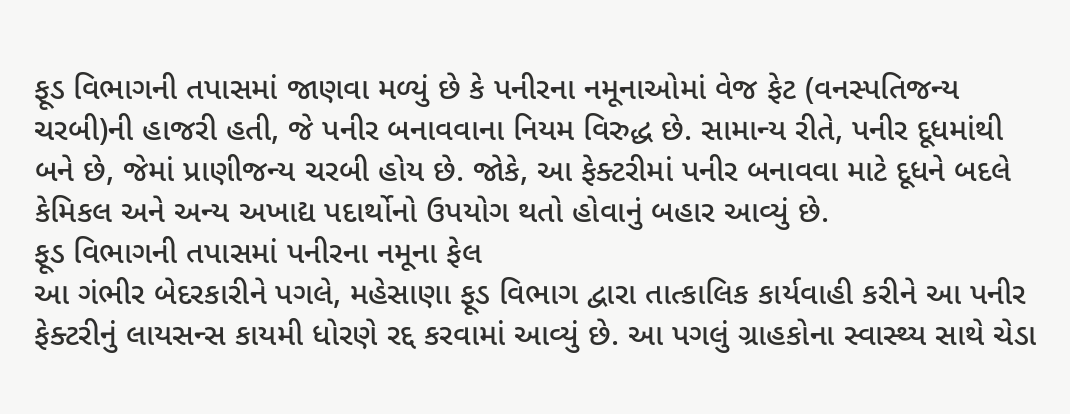ફૂડ વિભાગની તપાસમાં જાણવા મળ્યું છે કે પનીરના નમૂનાઓમાં વેજ ફેટ (વનસ્પતિજન્ય ચરબી)ની હાજરી હતી, જે પનીર બનાવવાના નિયમ વિરુદ્ધ છે. સામાન્ય રીતે, પનીર દૂધમાંથી બને છે, જેમાં પ્રાણીજન્ય ચરબી હોય છે. જોકે, આ ફેક્ટરીમાં પનીર બનાવવા માટે દૂધને બદલે કેમિકલ અને અન્ય અખાદ્ય પદાર્થોનો ઉપયોગ થતો હોવાનું બહાર આવ્યું છે.
ફૂડ વિભાગની તપાસમાં પનીરના નમૂના ફેલ
આ ગંભીર બેદરકારીને પગલે, મહેસાણા ફૂડ વિભાગ દ્વારા તાત્કાલિક કાર્યવાહી કરીને આ પનીર ફેક્ટરીનું લાયસન્સ કાયમી ધોરણે રદ્દ કરવામાં આવ્યું છે. આ પગલું ગ્રાહકોના સ્વાસ્થ્ય સાથે ચેડા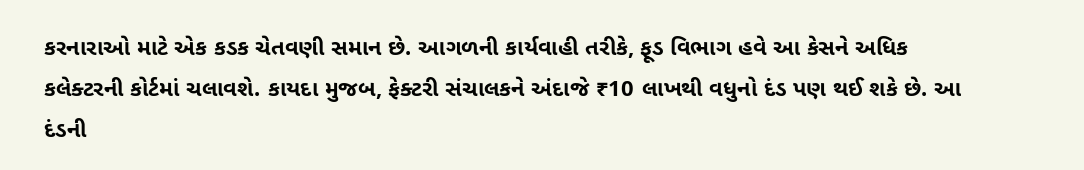કરનારાઓ માટે એક કડક ચેતવણી સમાન છે. આગળની કાર્યવાહી તરીકે, ફૂડ વિભાગ હવે આ કેસને અધિક કલેક્ટરની કોર્ટમાં ચલાવશે. કાયદા મુજબ, ફેક્ટરી સંચાલકને અંદાજે ₹10 લાખથી વધુનો દંડ પણ થઈ શકે છે. આ દંડની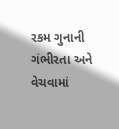રકમ ગુનાની ગંભીરતા અને વેચવામાં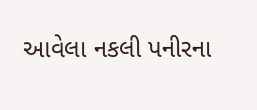આવેલા નકલી પનીરના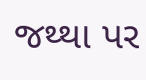જથ્થા પર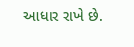આધાર રાખે છે.